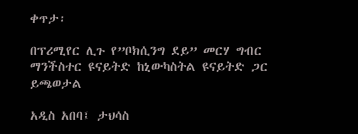ቀጥታ፡

በፕሪሚየር ሊጉ የ”ቦክሲንግ ደይ” መርሃ ግብር ማንችስተር ዩናይትድ ከኒውካስትል ዩናይትድ ጋር ይጫወታል

አዲስ አበባ፤ ታህሳስ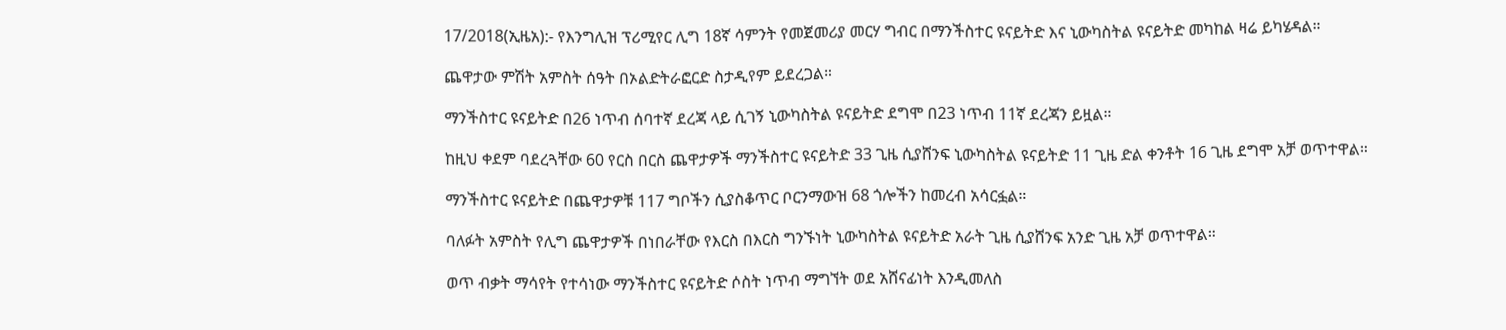17/2018(ኢዜአ):- የእንግሊዝ ፕሪሚየር ሊግ 18ኛ ሳምንት የመጀመሪያ መርሃ ግብር በማንችስተር ዩናይትድ እና ኒውካስትል ዩናይትድ መካከል ዛሬ ይካሄዳል።

ጨዋታው ምሽት አምስት ሰዓት በኦልድትራፎርድ ስታዲየም ይደረጋል።

ማንችስተር ዩናይትድ በ26 ነጥብ ሰባተኛ ደረጃ ላይ ሲገኝ ኒውካስትል ዩናይትድ ደግሞ በ23 ነጥብ 11ኛ ደረጃን ይዟል።

ከዚህ ቀደም ባደረጓቸው 60 የርስ በርስ ጨዋታዎች ማንችስተር ዩናይትድ 33 ጊዜ ሲያሸንፍ ኒውካስትል ዩናይትድ 11 ጊዜ ድል ቀንቶት 16 ጊዜ ደግሞ አቻ ወጥተዋል።

ማንችስተር ዩናይትድ በጨዋታዎቹ 117 ግቦችን ሲያስቆጥር ቦርንማውዝ 68 ጎሎችን ከመረብ አሳርፏል።

ባለፉት አምስት የሊግ ጨዋታዎች በነበራቸው የእርስ በእርስ ግንኙነት ኒውካስትል ዩናይትድ አራት ጊዜ ሲያሸንፍ አንድ ጊዜ አቻ ወጥተዋል።

ወጥ ብቃት ማሳየት የተሳነው ማንችስተር ዩናይትድ ሶስት ነጥብ ማግኘት ወደ አሸናፊነት እንዲመለስ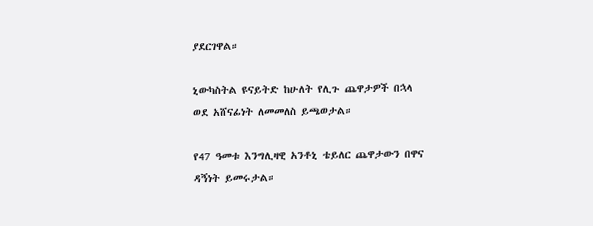ያደርገዋል።

ኒውካስትል ዩናይትድ ከሁለት የሊጉ ጨዋታዎች በኋላ ወደ አሸናፊነት ለመመለስ ይጫወታል።

የ47 ዓመቱ እንግሊዛዊ አንቶኒ ቴይለር ጨዋታውን በዋና ዳኝነት ይመሩታል።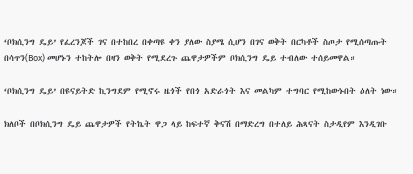‘ቦክሲንግ ዴይ’ የፈረንጆች ገና በተከበረ በቀጣዩ ቀን ያለው ስያሜ ሲሆን በገና ወቅት በርካቶች ስጦታ የሚሰጣጡት በሳጥን(Box) መሆኑን ተከትሎ በዛን ወቅት የሚደረጉ ጨዋታዎችም ቦክሲንግ ዴይ ተብለው ተሰይመዋል።

‘ቦክሲንግ ዴይ’ በዩናይትድ ኪንግደም የሚኖሩ ዜጎች የበጎ አድራጎት እና መልካም ተግባር የሚከውኑበት ዕለት ነው።

ክለቦች በቦክሲንግ ዴይ ጨዋታዎች የትኬት ዋጋ ላይ ከፍተኛ ቅናሽ በማድረግ በተለይ ሕጻናት ስታዲየም እንዲገቡ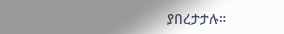ያበረታታሉ።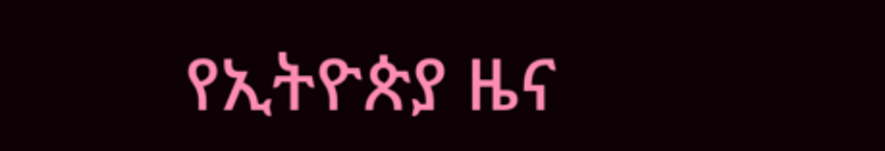የኢትዮጵያ ዜና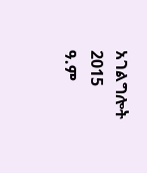አገልግሎት
2015
ዓ.ም